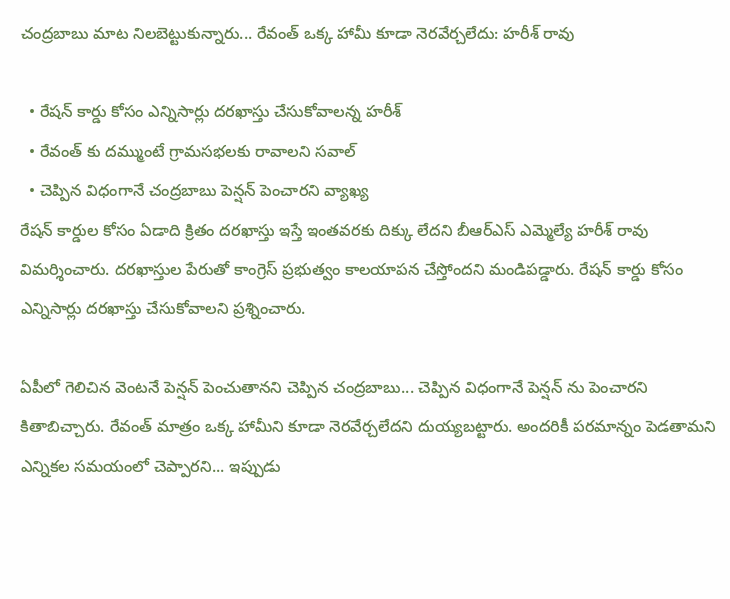చంద్రబాబు మాట నిలబెట్టుకున్నారు... రేవంత్ ఒక్క హామీ కూడా నెరవేర్చలేదు: హరీశ్ రావు

  • రేషన్ కార్డు కోసం ఎన్నిసార్లు దరఖాస్తు చేసుకోవాలన్న హరీశ్
  • రేవంత్ కు దమ్ముంటే గ్రామసభలకు రావాలని సవాల్
  • చెప్పిన విధంగానే చంద్రబాబు పెన్షన్ పెంచారని వ్యాఖ్య
రేషన్ కార్డుల కోసం ఏడాది క్రితం దరఖాస్తు ఇస్తే ఇంతవరకు దిక్కు లేదని బీఆర్ఎస్ ఎమ్మెల్యే హరీశ్ రావు విమర్శించారు. దరఖాస్తుల పేరుతో కాంగ్రెస్ ప్రభుత్వం కాలయాపన చేస్తోందని మండిపడ్డారు. రేషన్ కార్డు కోసం ఎన్నిసార్లు దరఖాస్తు చేసుకోవాలని ప్రశ్నించారు.

ఏపీలో గెలిచిన వెంటనే పెన్షన్ పెంచుతానని చెప్పిన చంద్రబాబు... చెప్పిన విధంగానే పెన్షన్ ను పెంచారని కితాబిచ్చారు. రేవంత్ మాత్రం ఒక్క హామీని కూడా నెరవేర్చలేదని దుయ్యబట్టారు. అందరికీ పరమాన్నం పెడతామని ఎన్నికల సమయంలో చెప్పారని... ఇప్పుడు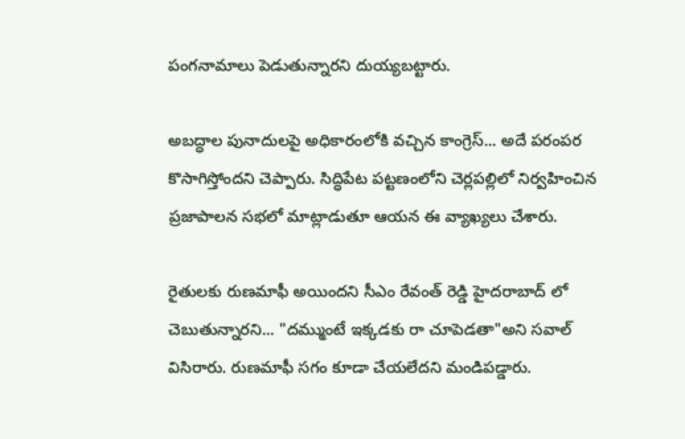పంగనామాలు పెడుతున్నారని దుయ్యబట్టారు.

అబద్ధాల పునాదులపై అధికారంలోకి వచ్చిన కాంగ్రెస్... అదే పరంపర కొసాగిస్తోందని చెప్పారు. సిద్ధిపేట పట్టణంలోని చెర్లపల్లిలో నిర్వహించిన ప్రజాపాలన సభలో మాట్లాడుతూ ఆయన ఈ వ్యాఖ్యలు చేశారు.

రైతులకు రుణమాఫీ అయిందని సీఎం రేవంత్ రెడ్డి హైదరాబాద్ లో చెబుతున్నారని... "దమ్ముంటే ఇక్కడకు రా చూపెడతా"అని సవాల్ విసిరారు. రుణమాఫీ సగం కూడా చేయలేదని మండిపడ్డారు.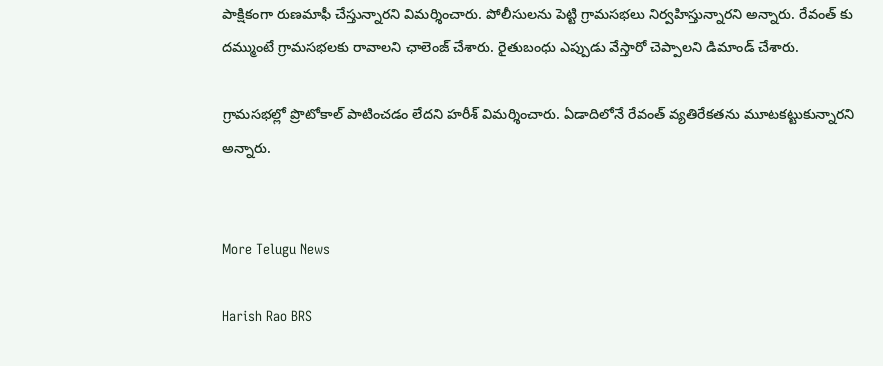పాక్షికంగా రుణమాఫీ చేస్తున్నారని విమర్శించారు. పోలీసులను పెట్టి గ్రామసభలు నిర్వహిస్తున్నారని అన్నారు. రేవంత్ కు దమ్ముంటే గ్రామసభలకు రావాలని ఛాలెంజ్ చేశారు. రైతుబంధు ఎప్పుడు వేస్తారో చెప్పాలని డిమాండ్ చేశారు.

గ్రామసభల్లో ప్రొటోకాల్ పాటించడం లేదని హరీశ్ విమర్శించారు. ఏడాదిలోనే రేవంత్ వ్యతిరేకతను మూటకట్టుకున్నారని అన్నారు.


More Telugu News

Harish Rao BRS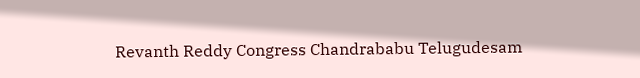Revanth Reddy Congress Chandrababu Telugudesam